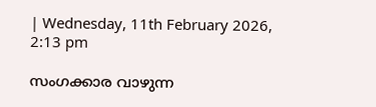| Wednesday, 11th February 2026, 2:13 pm

സംഗക്കാര വാഴുന്ന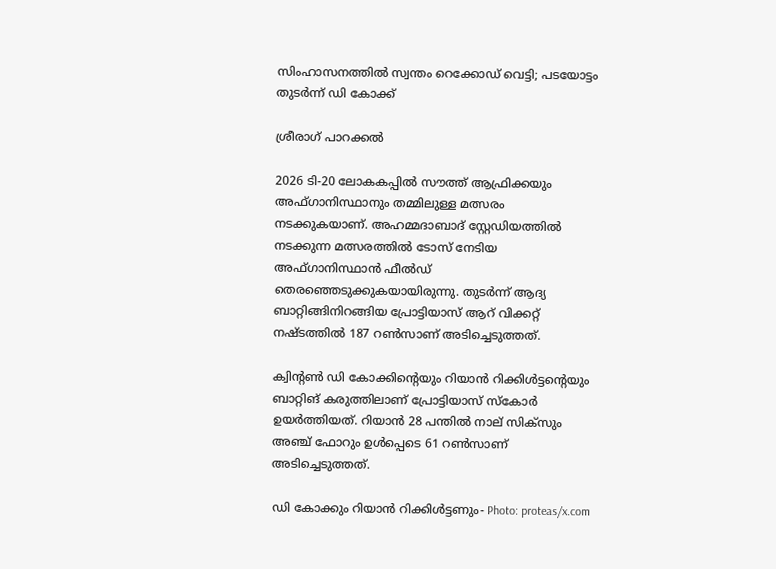സിംഹാസനത്തില്‍ സ്വന്തം റെക്കോഡ് വെട്ടി; പടയോട്ടം തുടര്‍ന്ന് ഡി കോക്ക്

ശ്രീരാഗ് പാറക്കല്‍

2026 ടി-20 ലോകകപ്പില്‍ സൗത്ത് ആഫ്രിക്കയും അഫ്ഗാനിസ്ഥാനും തമ്മിലുള്ള മത്സരം നടക്കുകയാണ്. അഹമ്മദാബാദ് സ്റ്റേഡിയത്തില്‍ നടക്കുന്ന മത്സരത്തില്‍ ടോസ് നേടിയ അഫ്ഗാനിസ്ഥാന്‍ ഫീല്‍ഡ് തെരഞ്ഞെടുക്കുകയായിരുന്നു. തുടര്‍ന്ന് ആദ്യ ബാറ്റിങ്ങിനിറങ്ങിയ പ്രോട്ടിയാസ് ആറ് വിക്കറ്റ് നഷ്ടത്തില്‍ 187 റണ്‍സാണ് അടിച്ചെടുത്തത്.

ക്വിന്റണ്‍ ഡി കോക്കിന്റെയും റിയാന്‍ റിക്കിള്‍ട്ടന്റെയും ബാറ്റിങ് കരുത്തിലാണ് പ്രോട്ടിയാസ് സ്‌കോര്‍ ഉയര്‍ത്തിയത്. റിയാന്‍ 28 പന്തില്‍ നാല് സിക്‌സും അഞ്ച് ഫോറും ഉള്‍പ്പെടെ 61 റണ്‍സാണ് അടിച്ചെടുത്തത്.

ഡി കോക്കും റിയാന്‍ റിക്കിള്‍ട്ടണും- Photo: proteas/x.com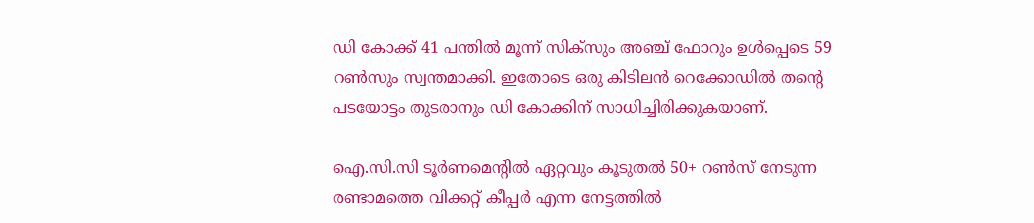ഡി കോക്ക് 41 പന്തില്‍ മൂന്ന് സിക്‌സും അഞ്ച് ഫോറും ഉള്‍പ്പെടെ 59 റണ്‍സും സ്വന്തമാക്കി. ഇതോടെ ഒരു കിടിലന്‍ റെക്കോഡില്‍ തന്റെ പടയോട്ടം തുടരാനും ഡി കോക്കിന് സാധിച്ചിരിക്കുകയാണ്.

ഐ.സി.സി ടൂര്‍ണമെന്റില്‍ ഏറ്റവും കൂടുതല്‍ 50+ റണ്‍സ് നേടുന്ന രണ്ടാമത്തെ വിക്കറ്റ് കീപ്പര്‍ എന്ന നേട്ടത്തില്‍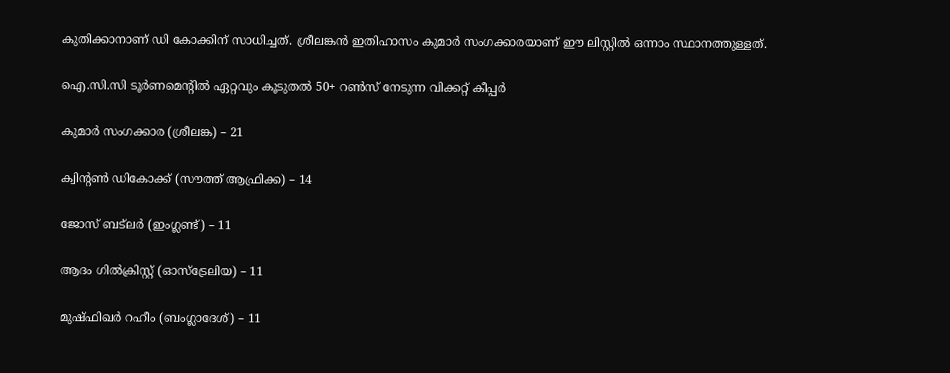കുതിക്കാനാണ് ഡി കോക്കിന് സാധിച്ചത്. ശ്രീലങ്കന്‍ ഇതിഹാസം കുമാര്‍ സംഗക്കാരയാണ് ഈ ലിസ്റ്റില്‍ ഒന്നാം സ്ഥാനത്തുള്ളത്.

ഐ.സി.സി ടൂര്‍ണമെന്റില്‍ ഏറ്റവും കൂടുതല്‍ 50+ റണ്‍സ് നേടുന്ന വിക്കറ്റ് കീപ്പര്‍

കുമാര്‍ സംഗക്കാര (ശ്രീലങ്ക) – 21

ക്വിന്റണ്‍ ഡികോക്ക് (സൗത്ത് ആഫ്രിക്ക) – 14

ജോസ് ബട്‌ലര്‍ (ഇംഗ്ലണ്ട്) – 11

ആദം ഗില്‍ക്രിസ്റ്റ് (ഓസ്‌ട്രേലിയ) – 11

മുഷ്ഫിഖര്‍ റഹീം (ബംഗ്ലാദേശ്) – 11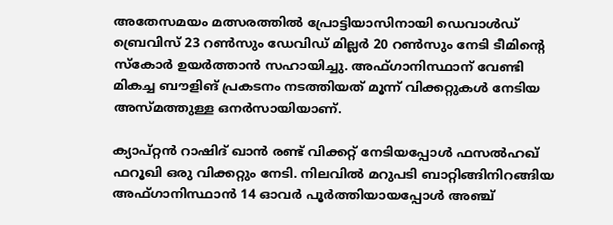അതേസമയം മത്സരത്തില്‍ പ്രോട്ടിയാസിനായി ഡെവാള്‍ഡ് ബ്രെവിസ് 23 റണ്‍സും ഡേവിഡ് മില്ലര്‍ 20 റണ്‍സും നേടി ടീമിന്റെ സ്‌കോര്‍ ഉയര്‍ത്താന്‍ സഹായിച്ചു. അഫ്ഗാനിസ്ഥാന് വേണ്ടി മികച്ച ബൗളിങ് പ്രകടനം നടത്തിയത് മൂന്ന് വിക്കറ്റുകള്‍ നേടിയ അസ്മത്തുള്ള ഒനര്‍സായിയാണ്.

ക്യാപ്റ്റന്‍ റാഷിദ് ഖാന്‍ രണ്ട് വിക്കറ്റ് നേടിയപ്പോള്‍ ഫസല്‍ഹഖ് ഫറൂഖി ഒരു വിക്കറ്റും നേടി. നിലവില്‍ മറുപടി ബാറ്റിങ്ങിനിറങ്ങിയ അഫ്ഗാനിസ്ഥാന്‍ 14 ഓവര്‍ പൂര്‍ത്തിയായപ്പോള്‍ അഞ്ച്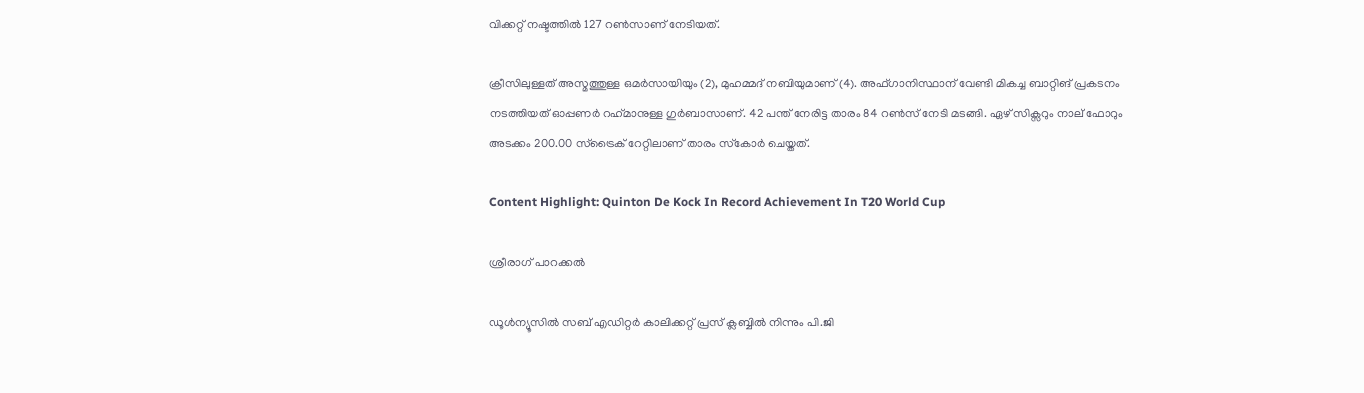വിക്കറ്റ് നഷ്ടത്തില്‍ 127 റണ്‍സാണ് നേടിയത്.

ക്രീസിലുള്ളത് അസ്മത്തുള്ള ഒമര്‍സായിയും (2), മുഹമ്മദ് നബിയുമാണ് (4). അഫ്ഗാനിസ്ഥാന് വേണ്ടി മികച്ച ബാറ്റിങ് പ്രകടനം നടത്തിയത് ഓപ്പണര്‍ റഹ്‌മാനുള്ള ഗുര്‍ബാസാണ്. 42 പന്ത് നേരിട്ട താരം 84 റണ്‍സ് നേടി മടങ്ങി. ഏഴ് സിക്സറും നാല് ഫോറും അടക്കം 200.00 സ്ട്രൈക് റേറ്റിലാണ് താരം സ്‌കോര്‍ ചെയ്തത്.

Content Highlight: Quinton De Kock In Record Achievement In T20 World Cup

ശ്രീരാഗ് പാറക്കല്‍

ഡൂള്‍ന്യൂസില്‍ സബ് എഡിറ്റര്‍ കാലിക്കറ്റ് പ്രസ് ക്ലബ്ബില്‍ നിന്നും പി.ജി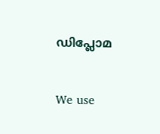ഡിപ്ലോമ

We use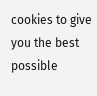cookies to give you the best possible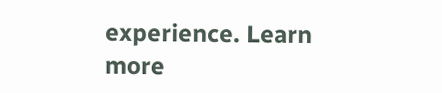experience. Learn more